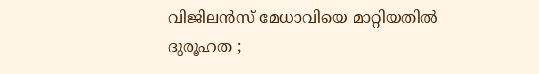വിജിലൻസ് മേധാവിയെ മാറ്റിയതില്‍ ദുരൂഹത ;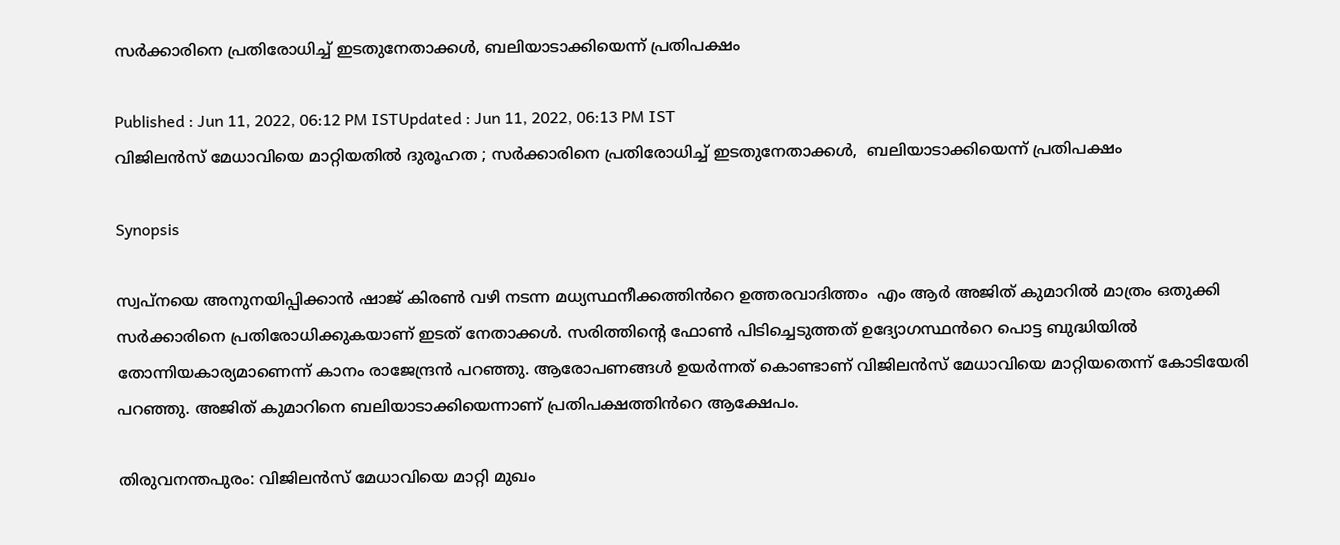സർക്കാരിനെ പ്രതിരോധിച്ച് ഇടതുനേതാക്കള്‍, ബലിയാടാക്കിയെന്ന് പ്രതിപക്ഷം

Published : Jun 11, 2022, 06:12 PM ISTUpdated : Jun 11, 2022, 06:13 PM IST
വിജിലൻസ് മേധാവിയെ മാറ്റിയതില്‍ ദുരൂഹത ; സർക്കാരിനെ പ്രതിരോധിച്ച് ഇടതുനേതാക്കള്‍,  ബലിയാടാക്കിയെന്ന് പ്രതിപക്ഷം

Synopsis

സ്വപ്നയെ അനുനയിപ്പിക്കാൻ ഷാജ് കിരൺ വഴി നടന്ന മധ്യസ്ഥനീക്കത്തിൻറെ ഉത്തരവാദിത്തം  എം ആർ അജിത് കുമാറിൽ മാത്രം ഒതുക്കി സർക്കാരിനെ പ്രതിരോധിക്കുകയാണ് ഇടത് നേതാക്കൾ. സരിത്തിന്‍റെ ഫോൺ പിടിച്ചെടുത്തത് ഉദ്യോഗസ്ഥൻറെ പൊട്ട ബുദ്ധിയിൽ തോന്നിയകാര്യമാണെന്ന് കാനം രാജേന്ദ്രൻ പറഞ്ഞു. ആരോപണങ്ങൾ ഉയർന്നത് കൊണ്ടാണ് വിജിലൻസ് മേധാവിയെ മാറ്റിയതെന്ന് കോടിയേരി പറഞ്ഞു. അജിത് കുമാറിനെ ബലിയാടാക്കിയെന്നാണ് പ്രതിപക്ഷത്തിൻറെ ആക്ഷേപം.

തിരുവനന്തപുരം: വിജിലൻസ് മേധാവിയെ മാറ്റി മുഖം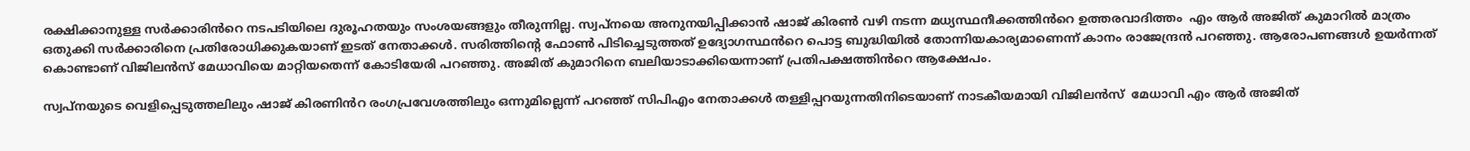രക്ഷിക്കാനുള്ള സർക്കാരിൻറെ നടപടിയിലെ ദുരൂഹതയും സംശയങ്ങളും തീരുന്നില്ല. സ്വപ്നയെ അനുനയിപ്പിക്കാൻ ഷാജ് കിരൺ വഴി നടന്ന മധ്യസ്ഥനീക്കത്തിൻറെ ഉത്തരവാദിത്തം  എം ആർ അജിത് കുമാറിൽ മാത്രം ഒതുക്കി സർക്കാരിനെ പ്രതിരോധിക്കുകയാണ് ഇടത് നേതാക്കൾ. സരിത്തിന്‍റെ ഫോൺ പിടിച്ചെടുത്തത് ഉദ്യോഗസ്ഥൻറെ പൊട്ട ബുദ്ധിയിൽ തോന്നിയകാര്യമാണെന്ന് കാനം രാജേന്ദ്രൻ പറഞ്ഞു. ആരോപണങ്ങൾ ഉയർന്നത് കൊണ്ടാണ് വിജിലൻസ് മേധാവിയെ മാറ്റിയതെന്ന് കോടിയേരി പറഞ്ഞു. അജിത് കുമാറിനെ ബലിയാടാക്കിയെന്നാണ് പ്രതിപക്ഷത്തിൻറെ ആക്ഷേപം.

സ്വപ്നയുടെ വെളിപ്പെടുത്തലിലും ഷാജ് കിരണിൻറ രംഗപ്രവേശത്തിലും ഒന്നുമില്ലെന്ന് പറഞ്ഞ് സിപിഎം നേതാക്കൾ തള്ളിപ്പറയുന്നതിനിടെയാണ് നാടകീയമായി വിജിലൻസ്  മേധാവി എം ആർ അജിത്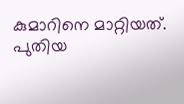കുമാറിനെ മാറ്റിയത്. പുതിയ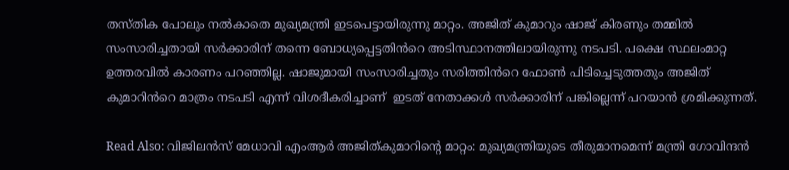തസ്തിക പോലും നൽകാതെ മുഖ്യമന്ത്രി ഇടപെട്ടായിരുന്നു മാറ്റം. അജിത് കുമാറും ഷാജ് കിരണും തമ്മിൽ സംസാരിച്ചതായി സർക്കാരിന് തന്നെ ബോധ്യപ്പെട്ടതിൻറെ അടിസ്ഥാനത്തിലായിരുന്നു നടപടി. പക്ഷെ സ്ഥലംമാറ്റ ഉത്തരവിൽ കാരണം പറഞ്ഞില്ല. ഷാജുമായി സംസാരിച്ചതും സരിത്തിൻറെ ഫോൺ പിടിച്ചെടുത്തതും അജിത് കുമാറിൻറെ മാത്രം നടപടി എന്ന് വിശദീകരിച്ചാണ്  ഇടത് നേതാക്കൾ സർക്കാരിന് പങ്കില്ലെന്ന് പറയാൻ ശ്രമിക്കുന്നത്.

Read Also: വിജിലൻസ് മേധാവി എംആർ അജിത്കുമാറിന്റെ മാറ്റം: മുഖ്യമന്ത്രിയുടെ തീരുമാനമെന്ന് മന്ത്രി ഗോവിന്ദൻ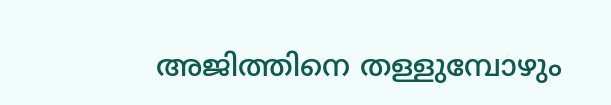അജിത്തിനെ തള്ളുമ്പോഴും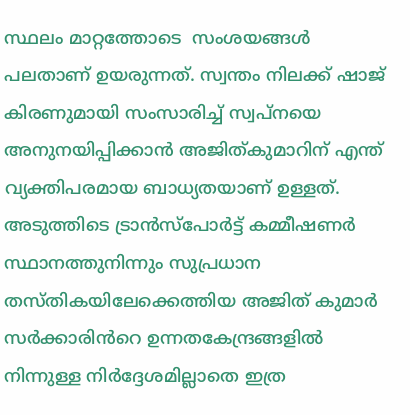സ്ഥലം മാറ്റത്തോടെ  സംശയങ്ങൾ പലതാണ് ഉയരുന്നത്. സ്വന്തം നിലക്ക് ഷാജ് കിരണുമായി സംസാരിച്ച് സ്വപ്നയെ അനുനയിപ്പിക്കാൻ അജിത്കുമാറിന് എന്ത് വ്യക്തിപരമായ ബാധ്യതയാണ് ഉള്ളത്. അടുത്തിടെ ട്രാൻസ്പോർട്ട് കമ്മീഷണർ സ്ഥാനത്തുനിന്നും സുപ്രധാന തസ്തികയിലേക്കെത്തിയ അജിത് കുമാർ സർക്കാരിൻറെ ഉന്നതകേന്ദ്രങ്ങളിൽ നിന്നുള്ള നിർദ്ദേശമില്ലാതെ ഇത്ര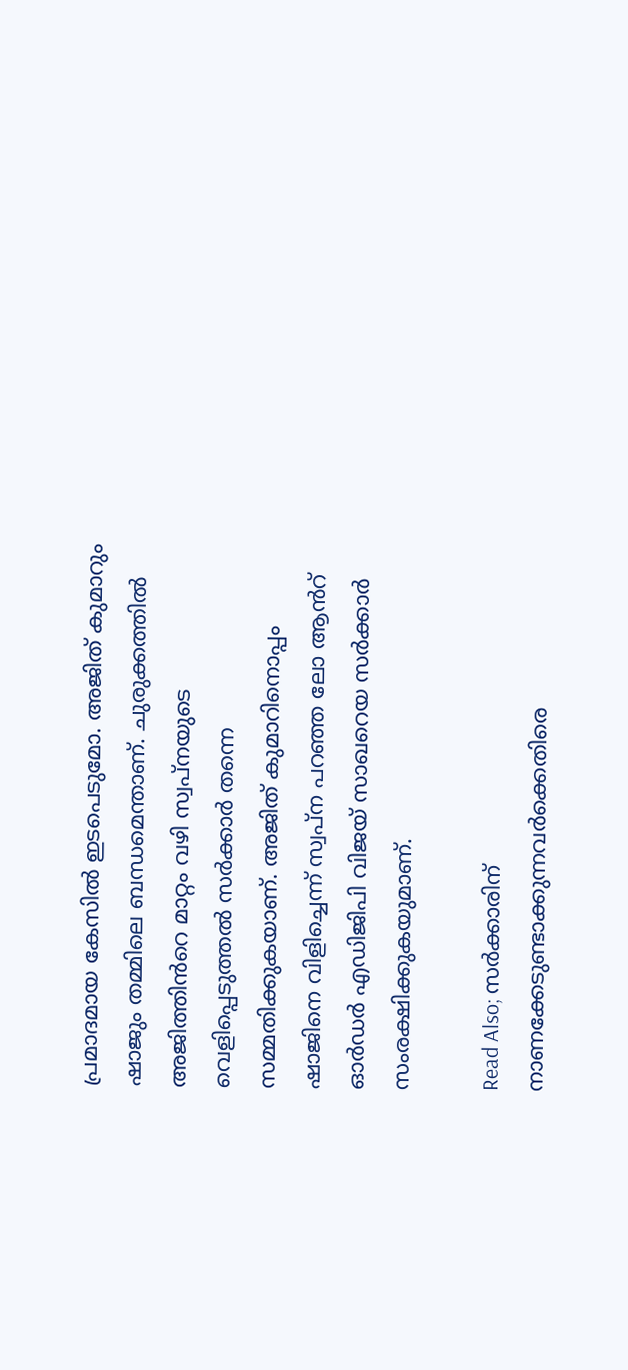പ്രമാദമായ കേസിൽ ഇടപെടുമോ. അജിത് കുമാറും ഷാജും തമ്മിലെ ബന്ധമെന്താണ്. ചുരുക്കത്തിൽ അജിത്തിൻറെ മാറ്റം വഴി സ്വപ്നയുടെ വെളിപ്പെടുത്തൽ സർക്കാർ തന്നെ സമ്മതിക്കുകയാണ്. അജിത് കുമാറിനൊപ്പം ഷാജിനെ വിളിച്ചെന്ന് സ്വപ്ന പറഞ്ഞ ലോ ആൻറ് ഓർഡർ എഡിജിപി വിജയ് സാഖറെയ സർക്കാർ സംരക്ഷിക്കുകയുമാണ്.

Read Also; സർക്കാരിന് നാണക്കേടുണ്ടാക്കുന്നവര്‍ക്കെതിരെ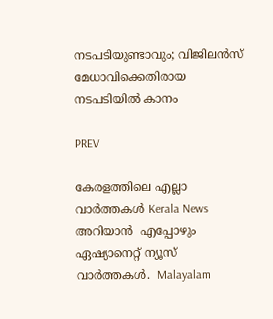നടപടിയുണ്ടാവും; വിജിലൻസ് മേധാവിക്കെതിരായ നടപടിയില്‍ കാനം

PREV

കേരളത്തിലെ എല്ലാ വാർത്തകൾ Kerala News അറിയാൻ  എപ്പോഴും ഏഷ്യാനെറ്റ് ന്യൂസ് വാർത്തകൾ.  Malayalam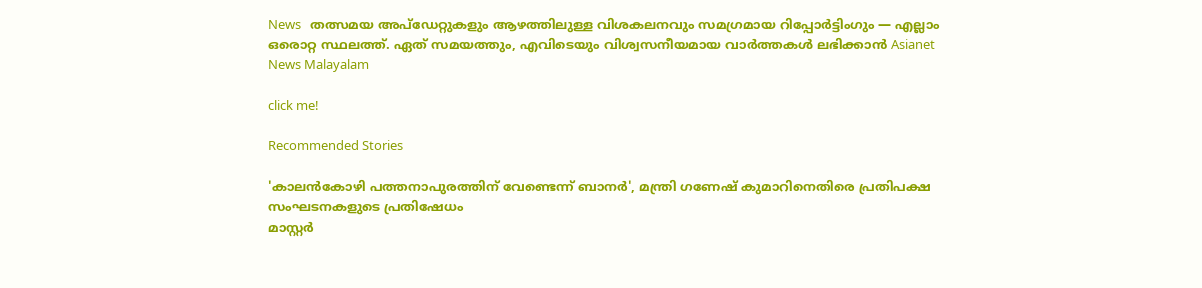News   തത്സമയ അപ്‌ഡേറ്റുകളും ആഴത്തിലുള്ള വിശകലനവും സമഗ്രമായ റിപ്പോർട്ടിംഗും — എല്ലാം ഒരൊറ്റ സ്ഥലത്ത്. ഏത് സമയത്തും, എവിടെയും വിശ്വസനീയമായ വാർത്തകൾ ലഭിക്കാൻ Asianet News Malayalam

click me!

Recommended Stories

'കാലൻകോഴി പത്തനാപുരത്തിന് വേണ്ടെന്ന് ബാനർ', മന്ത്രി ഗണേഷ് കുമാറിനെതിരെ പ്രതിപക്ഷ സംഘടനകളുടെ പ്രതിഷേധം
മാസ്റ്റർ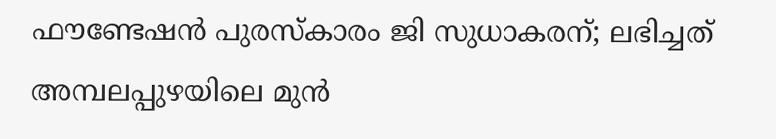ഫൗണ്ടേഷൻ പുരസ്കാരം ജി സുധാകരന്; ലഭിച്ചത് അമ്പലപ്പുഴയിലെ മുൻ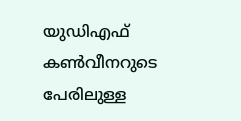യുഡിഎഫ് കൺവീനറുടെ പേരിലുള്ള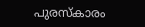പുരസ്കാരം